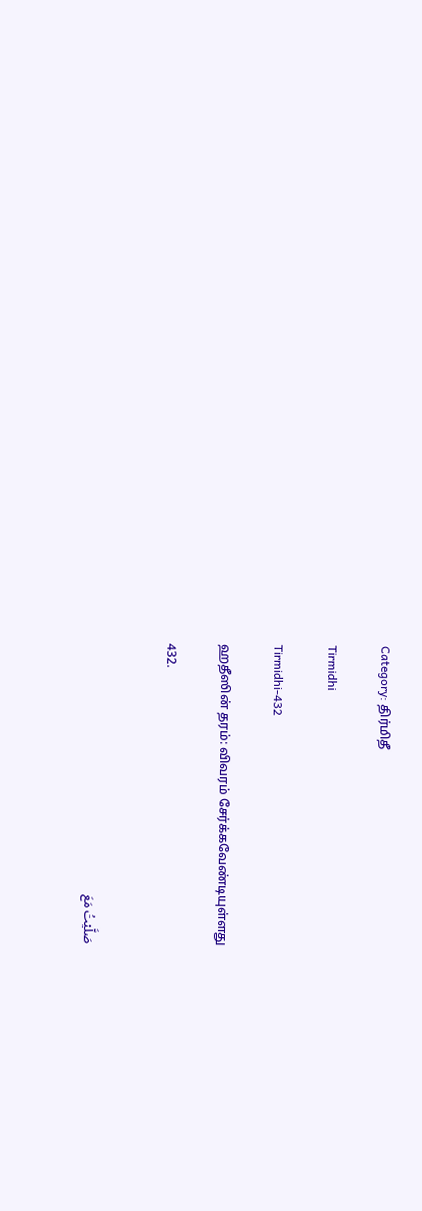Category: திர்மிதீ

Tirmidhi

Tirmidhi-432

ஹதீஸின் தரம்: விவரம் சேர்க்கவேண்டியுள்ளது

432.


صَلَّيْتُ مَعَ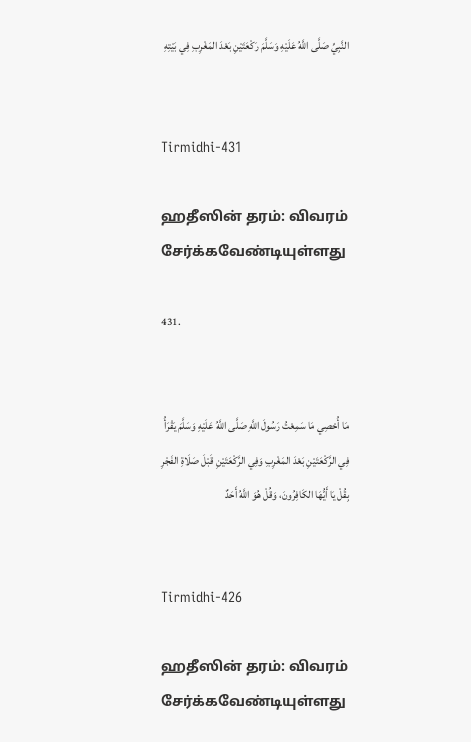النَّبِيِّ صَلَّى اللَّهُ عَلَيْهِ وَسَلَّمَ رَكْعَتَيْنِ بَعْدَ المَغْرِبِ فِي بَيْتِهِ


Tirmidhi-431

ஹதீஸின் தரம்: விவரம் சேர்க்கவேண்டியுள்ளது

431.


مَا أُحْصِي مَا سَمِعْتُ رَسُولَ اللَّهِ صَلَّى اللَّهُ عَلَيْهِ وَسَلَّمَ يَقْرَأُ فِي الرَّكْعَتَيْنِ بَعْدَ المَغْرِبِ وَفِي الرَّكْعَتَيْنِ قَبْلَ صَلَاةِ الفَجْرِ بِقُلْ يَا أَيُّهَا الكَافِرُونَ، وَقُلْ هُوَ اللَّهُ أَحَدٌ


Tirmidhi-426

ஹதீஸின் தரம்: விவரம் சேர்க்கவேண்டியுள்ளது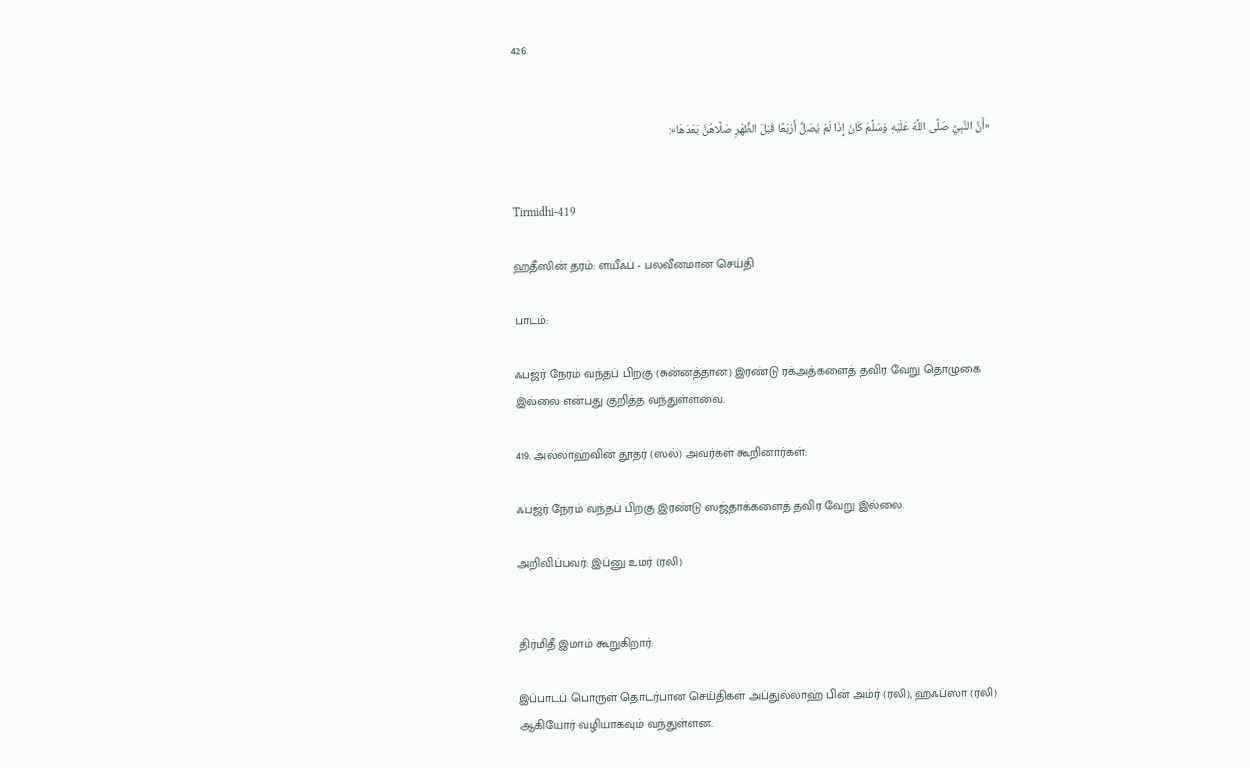426.


«أَنَّ النَّبِيَّ صَلَّى اللَّهُ عَلَيْهِ وَسَلَّمَ كَانَ إِذَا لَمْ يُصَلِّ أَرْبَعًا قَبْلَ الظُّهْرِ صَلَّاهُنَّ بَعْدَهَا»:


Tirmidhi-419

ஹதீஸின் தரம்: ளயீஃப் - பலவீனமான செய்தி

பாடம்:

ஃபஜ்ர் நேரம் வந்தப் பிறகு (சுன்னத்தான) இரண்டு ரக்அத்களைத் தவிர வேறு தொழுகை இல்லை என்பது குறித்த வந்துள்ளவை.

419. அல்லாஹ்வின் தூதர் (ஸல்) அவர்கள் கூறினார்கள்:

ஃபஜ்ர் நேரம் வந்தப் பிறகு இரண்டு ஸஜ்தாக்களைத் தவிர வேறு இல்லை.

அறிவிப்பவர்: இப்னு உமர் (ரலி)


திர்மிதீ இமாம் கூறுகிறார்:

இப்பாடப் பொருள் தொடர்பான செய்திகள் அப்துல்லாஹ் பின் அம்ர் (ரலி), ஹஃப்ஸா (ரலி) ஆகியோர் வழியாகவும் வந்துள்ளன.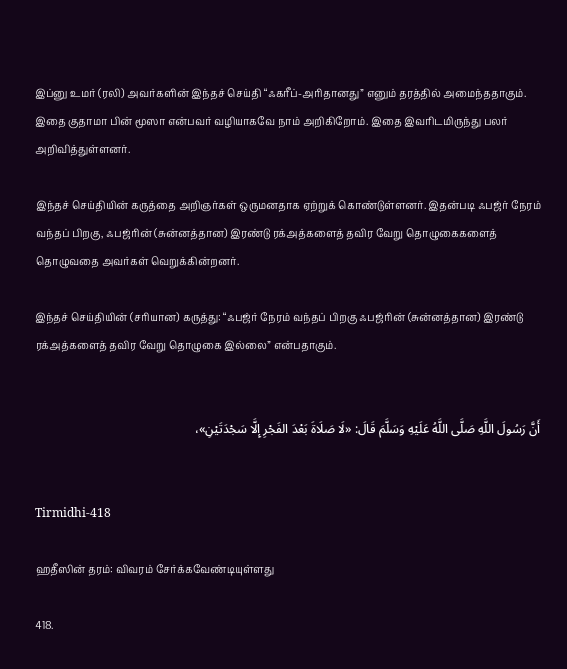இப்னு உமர் (ரலி) அவர்களின் இந்தச் செய்தி “ஃகரீப்-அரிதானது” எனும் தரத்தில் அமைந்ததாகும். இதை குதாமா பின் மூஸா என்பவர் வழியாகவே நாம் அறிகிறோம். இதை இவரிடமிருந்து பலர் அறிவித்துள்ளனர்.

இந்தச் செய்தியின் கருத்தை அறிஞர்கள் ஒருமனதாக ஏற்றுக் கொண்டுள்ளனர். இதன்படி ஃபஜ்ர் நேரம் வந்தப் பிறகு, ஃபஜ்ரின் (சுன்னத்தான) இரண்டு ரக்அத்களைத் தவிர வேறு தொழுகைகளைத் தொழுவதை அவர்கள் வெறுக்கின்றனர்.

இந்தச் செய்தியின் (சரியான) கருத்து: “ஃபஜ்ர் நேரம் வந்தப் பிறகு ஃபஜ்ரின் (சுன்னத்தான) இரண்டு ரக்அத்களைத் தவிர வேறு தொழுகை இல்லை” என்பதாகும்.


أَنَّ رَسُولَ اللَّهِ صَلَّى اللَّهُ عَلَيْهِ وَسَلَّمَ قَالَ: «لَا صَلَاةَ بَعْدَ الفَجْرِ إِلَّا سَجْدَتَيْنِ»،


Tirmidhi-418

ஹதீஸின் தரம்: விவரம் சேர்க்கவேண்டியுள்ளது

418.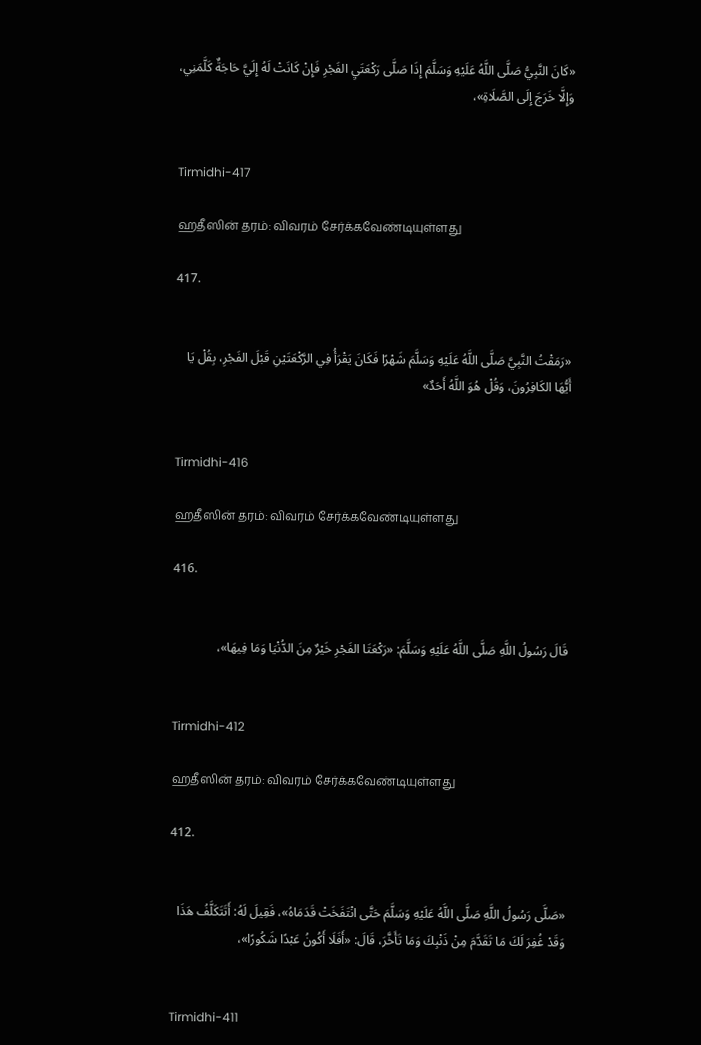«كَانَ النَّبِيُّ صَلَّى اللَّهُ عَلَيْهِ وَسَلَّمَ إِذَا صَلَّى رَكْعَتَيِ الفَجْرِ فَإِنْ كَانَتْ لَهُ إِلَيَّ حَاجَةٌ كَلَّمَنِي، وَإِلَّا خَرَجَ إِلَى الصَّلَاةِ»،


Tirmidhi-417

ஹதீஸின் தரம்: விவரம் சேர்க்கவேண்டியுள்ளது

417.


«رَمَقْتُ النَّبِيَّ صَلَّى اللَّهُ عَلَيْهِ وَسَلَّمَ شَهْرًا فَكَانَ يَقْرَأُ فِي الرَّكْعَتَيْنِ قَبْلَ الفَجْرِ، بِقُلْ يَا أَيُّهَا الكَافِرُونَ، وَقُلْ هُوَ اللَّهُ أَحَدٌ»


Tirmidhi-416

ஹதீஸின் தரம்: விவரம் சேர்க்கவேண்டியுள்ளது

416.


قَالَ رَسُولُ اللَّهِ صَلَّى اللَّهُ عَلَيْهِ وَسَلَّمَ: «رَكْعَتَا الفَجْرِ خَيْرٌ مِنَ الدُّنْيَا وَمَا فِيهَا»،


Tirmidhi-412

ஹதீஸின் தரம்: விவரம் சேர்க்கவேண்டியுள்ளது

412.


«صَلَّى رَسُولُ اللَّهِ صَلَّى اللَّهُ عَلَيْهِ وَسَلَّمَ حَتَّى انْتَفَخَتْ قَدَمَاهُ»، فَقِيلَ لَهُ: أَتَتَكَلَّفُ هَذَا وَقَدْ غُفِرَ لَكَ مَا تَقَدَّمَ مِنْ ذَنْبِكَ وَمَا تَأَخَّرَ، قَالَ: «أَفَلَا أَكُونُ عَبْدًا شَكُورًا»،


Tirmidhi-411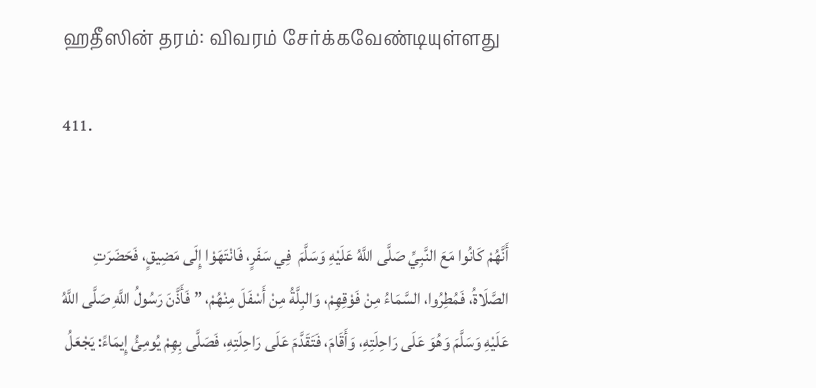ஹதீஸின் தரம்: விவரம் சேர்க்கவேண்டியுள்ளது

411.


أَنَّهُمْ كَانُوا مَعَ النَّبِيِّ صَلَّى اللَّهُ عَلَيْهِ وَسَلَّمَ  فِي سَفَرٍ، فَانْتَهَوْا إِلَى مَضِيقٍ، فَحَضَرَتِ الصَّلَاةُ، فَمُطِرُوا، السَّمَاءُ مِنْ فَوْقِهِمْ، وَالبِلَّةُ مِنْ أَسْفَلَ مِنْهُمْ، ” فَأَذَّنَ رَسُولُ اللَّهِ صَلَّى اللَّهُ عَلَيْهِ وَسَلَّمَ وَهُوَ عَلَى رَاحِلَتِهِ، وَأَقَامَ، فَتَقَدَّمَ عَلَى رَاحِلَتِهِ، فَصَلَّى بِهِمْ يُومِئُ إِيمَاءً: يَجْعَلُ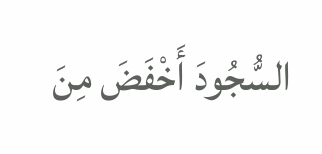السُّجُودَ أَخْفَضَ مِنَ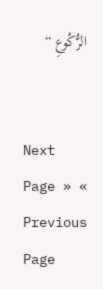الرُّكُوعِ “


Next Page » « Previous Page